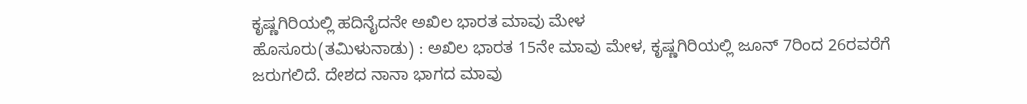ಕೃಷ್ಣಗಿರಿಯಲ್ಲಿ ಹದಿನೈದನೇ ಅಖಿಲ ಭಾರತ ಮಾವು ಮೇಳ
ಹೊಸೂರು(ತಮಿಳುನಾಡು) : ಅಖಿಲ ಭಾರತ 15ನೇ ಮಾವು ಮೇಳ, ಕೃಷ್ಣಗಿರಿಯಲ್ಲಿ ಜೂನ್ 7ರಿಂದ 26ರವರೆಗೆ ಜರುಗಲಿದೆ. ದೇಶದ ನಾನಾ ಭಾಗದ ಮಾವು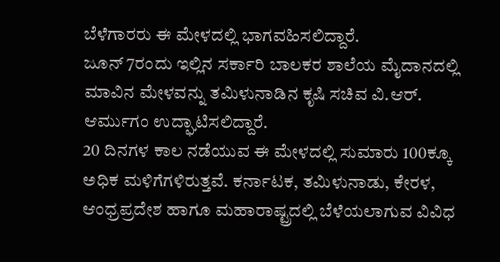ಬೆಳೆಗಾರರು ಈ ಮೇಳದಲ್ಲಿ ಭಾಗವಹಿಸಲಿದ್ದಾರೆ.
ಜೂನ್ 7ರಂದು ಇಲ್ಲಿನ ಸರ್ಕಾರಿ ಬಾಲಕರ ಶಾಲೆಯ ಮೈದಾನದಲ್ಲಿ ಮಾವಿನ ಮೇಳವನ್ನು ತಮಿಳುನಾಡಿನ ಕೃಷಿ ಸಚಿವ ವಿ.ಆರ್. ಆರ್ಮುಗಂ ಉದ್ಘಾಟಿಸಲಿದ್ದಾರೆ.
20 ದಿನಗಳ ಕಾಲ ನಡೆಯುವ ಈ ಮೇಳದಲ್ಲಿ ಸುಮಾರು 100ಕ್ಕೂ ಅಧಿಕ ಮಳಿಗೆಗಳಿರುತ್ತವೆ. ಕರ್ನಾಟಕ, ತಮಿಳುನಾಡು, ಕೇರಳ, ಆಂಧ್ರಪ್ರದೇಶ ಹಾಗೂ ಮಹಾರಾಷ್ಟ್ರದಲ್ಲಿ ಬೆಳೆಯಲಾಗುವ ವಿವಿಧ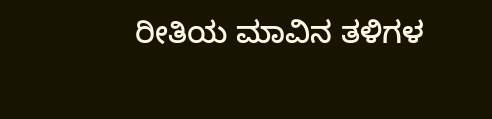ರೀತಿಯ ಮಾವಿನ ತಳಿಗಳ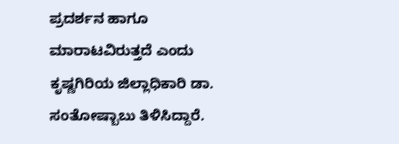ಪ್ರದರ್ಶನ ಹಾಗೂ ಮಾರಾಟವಿರುತ್ತದೆ ಎಂದು ಕೃಷ್ಣಗಿರಿಯ ಜಿಲ್ಲಾಧಿಕಾರಿ ಡಾ. ಸಂತೋಷ್ಬಾಬು ತಿಳಿಸಿದ್ದಾರೆ.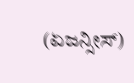(ಏಜನ್ಸೀಸ್)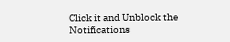Click it and Unblock the Notifications